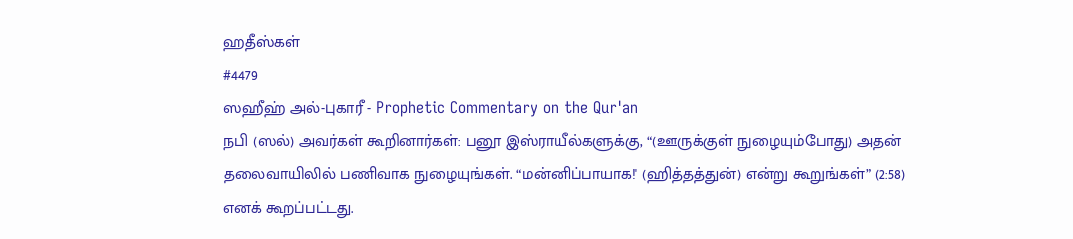ஹதீஸ்கள்
#4479
ஸஹீஹ் அல்-புகாரீ - Prophetic Commentary on the Qur'an
நபி (ஸல்) அவர்கள் கூறினார்கள்: பனூ இஸ்ராயீல்களுக்கு, “(ஊருக்குள் நுழையும்போது) அதன் தலைவாயிலில் பணிவாக நுழையுங்கள். “மன்னிப்பாயாக!' (ஹித்தத்துன்) என்று கூறுங்கள்” (2:58) எனக் கூறப்பட்டது.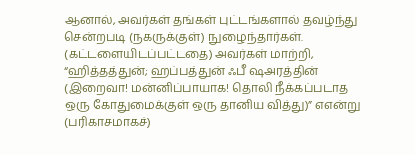ஆனால், அவர்கள் தங்கள் புட்டங்களால் தவழ்ந்து சென்றபடி (நகருக்குள்) நுழைந்தார்கள். (கட்டளையிடப்பட்டதை) அவர்கள் மாற்றி, “ஹித்தத்துன்; ஹப்பத்துன் ஃபீ ஷஅரத்தின் (இறைவா! மன்னிப்பாயாக! தொலி நீக்கப்படாத ஒரு கோதுமைக்குள் ஒரு தானிய வித்து)” எஎன்று (பரிகாசமாகச்)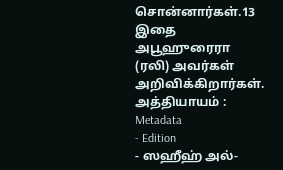சொன்னார்கள்.13 இதை அபூஹுரைரா (ரலி) அவர்கள் அறிவிக்கிறார்கள். அத்தியாயம் :
Metadata
- Edition
- ஸஹீஹ் அல்-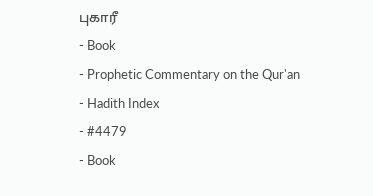புகாரீ
- Book
- Prophetic Commentary on the Qur'an
- Hadith Index
- #4479
- Book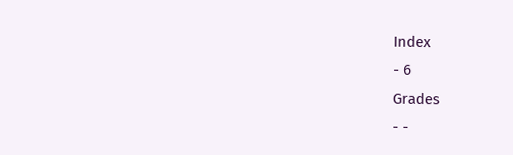Index
- 6
Grades
- -